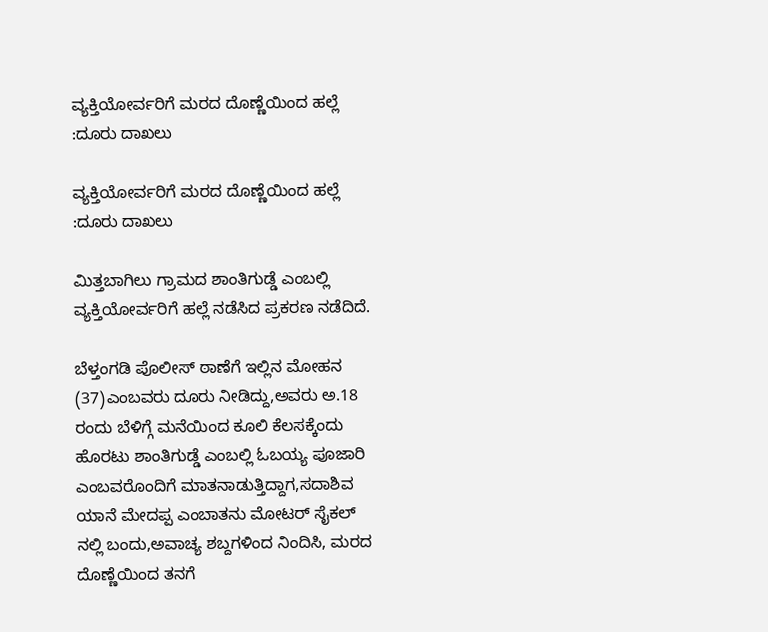ವ್ಯಕ್ತಿಯೋರ್ವರಿಗೆ ಮರದ ದೊಣ್ಣೆಯಿಂದ ಹಲ್ಲೆ :ದೂರು ದಾಖಲು

ವ್ಯಕ್ತಿಯೋರ್ವರಿಗೆ ಮರದ ದೊಣ್ಣೆಯಿಂದ ಹಲ್ಲೆ :ದೂರು ದಾಖಲು

ಮಿತ್ತಬಾಗಿಲು ಗ್ರಾಮದ ಶಾಂತಿಗುಡ್ಡೆ ಎಂಬಲ್ಲಿ ವ್ಯಕ್ತಿಯೋರ್ವರಿಗೆ ಹಲ್ಲೆ ನಡೆಸಿದ ಪ್ರಕರಣ ನಡೆದಿದೆ.

ಬೆಳ್ತಂಗಡಿ ಪೊಲೀಸ್ ಠಾಣೆಗೆ ಇಲ್ಲಿನ ಮೋಹನ (37)ಎಂಬವರು ದೂರು ನೀಡಿದ್ದು,ಅವರು ಅ.18 ರಂದು ಬೆಳಿಗ್ಗೆ ಮನೆಯಿಂದ ಕೂಲಿ ಕೆಲಸಕ್ಕೆಂದು ಹೊರಟು ಶಾಂತಿಗುಡ್ಡೆ ಎಂಬಲ್ಲಿ ಓಬಯ್ಯ ಪೂಜಾರಿ ಎಂಬವರೊಂದಿಗೆ ಮಾತನಾಡುತ್ತಿದ್ದಾಗ,ಸದಾಶಿವ ಯಾನೆ ಮೇದಪ್ಪ ಎಂಬಾತನು ಮೋಟರ್ ಸೈಕಲ್ ನಲ್ಲಿ ಬಂದು,ಅವಾಚ್ಯ ಶಬ್ದಗಳಿಂದ ನಿಂದಿಸಿ, ಮರದ ದೊಣ್ಣೆಯಿಂದ ತನಗೆ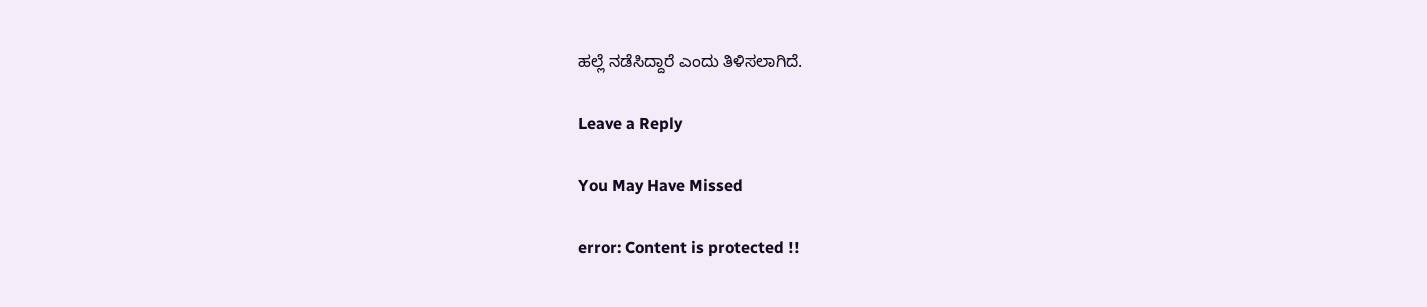ಹಲ್ಲೆ ನಡೆಸಿದ್ದಾರೆ ಎಂದು ತಿಳಿಸಲಾಗಿದೆ.

Leave a Reply

You May Have Missed

error: Content is protected !!